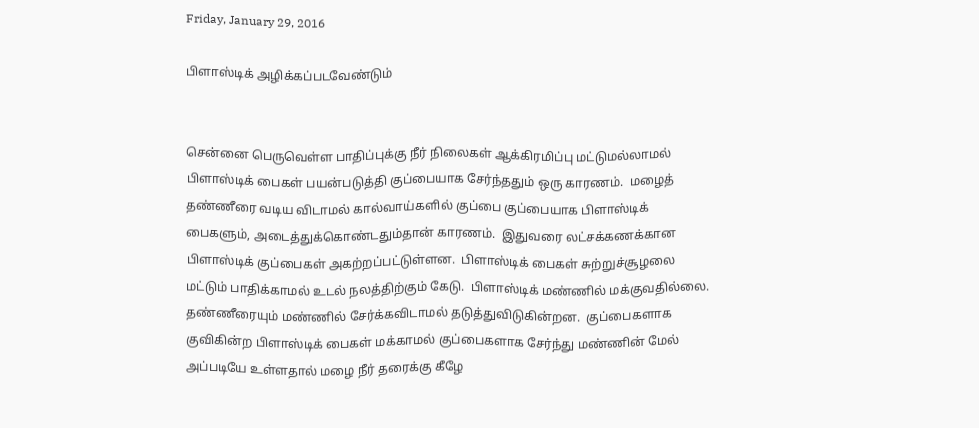Friday, January 29, 2016

பிளாஸ்டிக் அழிக்கப்படவேண்டும்


சென்னை பெருவெள்ள பாதிப்புக்கு நீர் நிலைகள் ஆக்கிரமிப்பு மட்டுமல்லாமல் பிளாஸ்டிக் பைகள் பயன்படுத்தி குப்பையாக சேர்ந்ததும் ஒரு காரணம்.  மழைத் தண்ணீரை வடிய விடாமல் கால்வாய்களில் குப்பை குப்பையாக பிளாஸ்டிக் பைகளும், அடைத்துக்கொண்டதும்தான் காரணம்.  இதுவரை லட்சக்கணக்கான பிளாஸ்டிக் குப்பைகள் அகற்றப்பட்டுள்ளன.  பிளாஸ்டிக் பைகள் சுற்றுச்சூழலை மட்டும் பாதிக்காமல் உடல் நலத்திற்கும் கேடு.  பிளாஸ்டிக் மண்ணில் மக்குவதில்லை.  தண்ணீரையும் மண்ணில் சேர்க்கவிடாமல் தடுத்துவிடுகின்றன.  குப்பைகளாக குவிகின்ற பிளாஸ்டிக் பைகள் மக்காமல் குப்பைகளாக சேர்ந்து மண்ணின் மேல் அப்படியே உள்ளதால் மழை நீர் தரைக்கு கீழே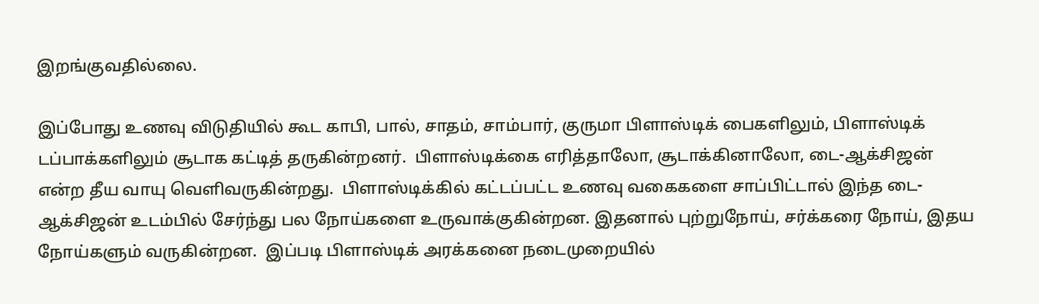இறங்குவதில்லை.

இப்போது உணவு விடுதியில் கூட காபி, பால், சாதம், சாம்பார், குருமா பிளாஸ்டிக் பைகளிலும், பிளாஸ்டிக் டப்பாக்களிலும் சூடாக கட்டித் தருகின்றனர்.  பிளாஸ்டிக்கை எரித்தாலோ, சூடாக்கினாலோ, டை-ஆக்சிஜன் என்ற தீய வாயு வெளிவருகின்றது.  பிளாஸ்டிக்கில் கட்டப்பட்ட உணவு வகைகளை சாப்பிட்டால் இந்த டை-ஆக்சிஜன் உடம்பில் சேர்ந்து பல நோய்களை உருவாக்குகின்றன. இதனால் புற்றுநோய், சர்க்கரை நோய், இதய நோய்களும் வருகின்றன.  இப்படி பிளாஸ்டிக் அரக்கனை நடைமுறையில்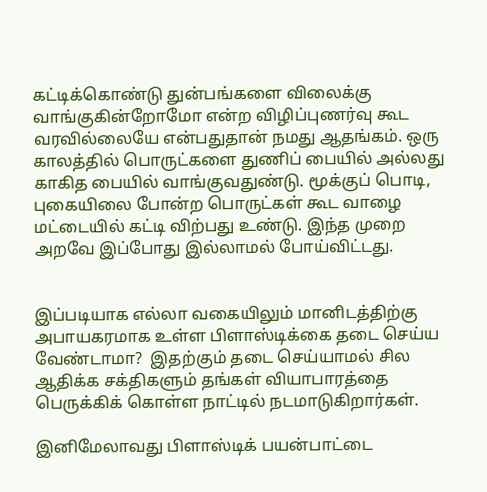கட்டிக்கொண்டு துன்பங்களை விலைக்கு வாங்குகின்றோமோ என்ற விழிப்புணர்வு கூட வரவில்லையே என்பதுதான் நமது ஆதங்கம். ஒரு காலத்தில் பொருட்களை துணிப் பையில் அல்லது காகித பையில் வாங்குவதுண்டு. மூக்குப் பொடி, புகையிலை போன்ற பொருட்கள் கூட வாழை மட்டையில் கட்டி விற்பது உண்டு. இந்த முறை அறவே இப்போது இல்லாமல் போய்விட்டது.


இப்படியாக எல்லா வகையிலும் மானிடத்திற்கு அபாயகரமாக உள்ள பிளாஸ்டிக்கை தடை செய்ய வேண்டாமா?  இதற்கும் தடை செய்யாமல் சில ஆதிக்க சக்திகளும் தங்கள் வியாபாரத்தை பெருக்கிக் கொள்ள நாட்டில் நடமாடுகிறார்கள்.

இனிமேலாவது பிளாஸ்டிக் பயன்பாட்டை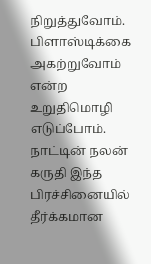நிறுத்துவோம். பிளாஸ்டிக்கை அகற்றுவோம் என்ற உறுதிமொழி எடுப்போம்.  நாட்டின் நலன் கருதி இந்த பிரச்சினையில் தீர்க்கமான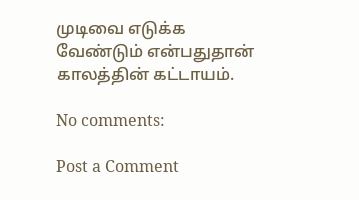முடிவை எடுக்க வேண்டும் என்பதுதான் காலத்தின் கட்டாயம்.

No comments:

Post a Comment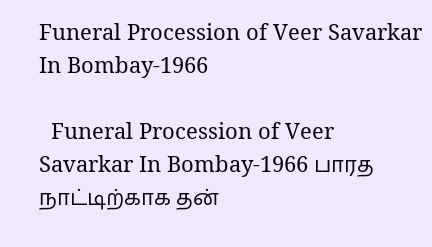Funeral Procession of Veer Savarkar In Bombay-1966

  Funeral Procession of Veer Savarkar In Bombay-1966 பாரத நாட்டிற்காக தன்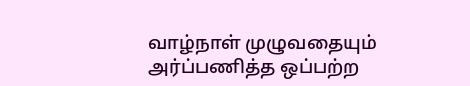வாழ்நாள் முழுவதையும் அர்ப்பணித்த ஒப்பற்ற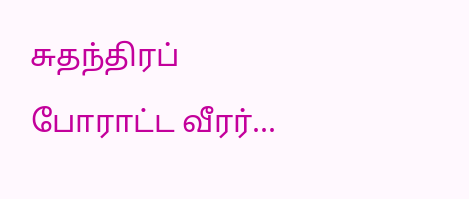சுதந்திரப் போராட்ட வீரர்...